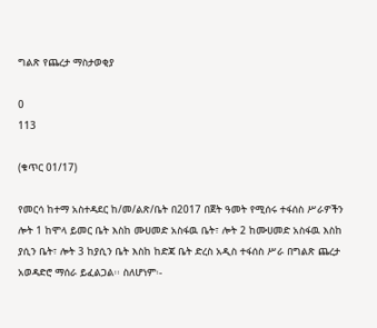ግልጽ የጨረታ ማስታወቂያ

0
113

(ቁጥር 01/17)

የመርሳ ከተማ አስተዳደር ከ/መ/ልጽ/ቤት በ2017 በጀት ዓመት የሚሰሩ ተፋሰስ ሥራዎችን ሎት 1 ከሞላ ይመር ቤት እስከ ሙሀመድ አስፋዉ ቤት፣ ሎት 2 ከሙሀመድ አስፋዉ እስከ ያሲን ቤት፣ ሎት 3 ከያሲን ቤት እስከ ከድጃ ቤት ድረስ አዲስ ተፋሰስ ሥራ በግልጽ ጨረታ አወዳድሮ ማሰራ ይፈልጋል፡፡ ስለሆነም፡-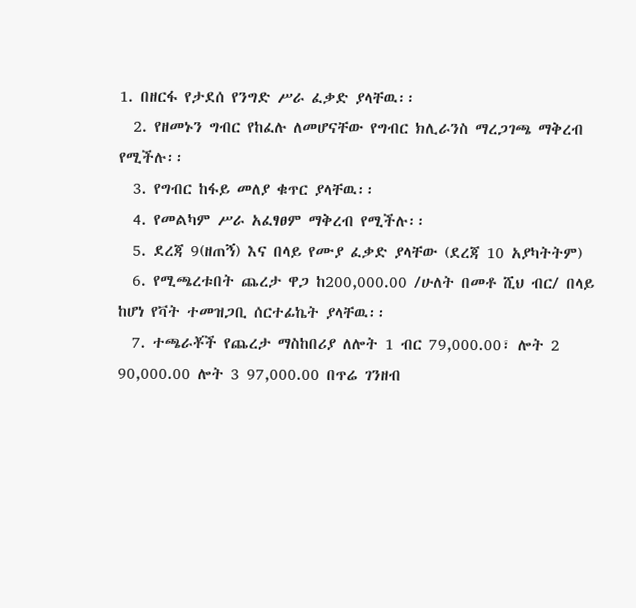1. በዘርፋ የታደሰ የንግድ ሥራ ፈቃድ ያላቸዉ፡፡
  2. የዘመኑን ግብር የከፈሉ ለመሆናቸው የግብር ክሊራንስ ማረጋገጫ ማቅረብ የሚችሉ፡፡
  3. የግብር ከፋይ መለያ ቁጥር ያላቸዉ፡፡
  4. የመልካም ሥራ አፈፃፀም ማቅረብ የሚችሉ፡፡
  5. ደረጃ 9(ዘጠኝ) እና በላይ የሙያ ፈቃድ ያላቸው (ደረጃ 10 አያካትትም)
  6. የሚጫረቱበት ጨረታ ዋጋ ከ200,000.00 /ሁለት በመቶ ሺህ ብር/ በላይ ከሆነ የቫት ተመዝጋቢ ሰርተፊኬት ያላቸዉ፡፡
  7. ተጫራቾች የጨረታ ማስከበሪያ ለሎት 1 ብር 79,000.00፣ ሎት 2 90,000.00 ሎት 3 97,000.00 በጥሬ ገንዘብ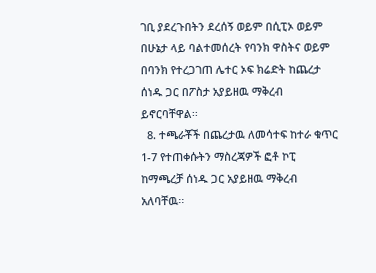ገቢ ያደረጉበትን ደረሰኝ ወይም በሲፒኦ ወይም በሁኔታ ላይ ባልተመሰረት የባንክ ዋስትና ወይም በባንክ የተረጋገጠ ሌተር ኦፍ ክሬድት ከጨረታ ሰነዱ ጋር በፖስታ አያይዘዉ ማቅረብ ይኖርባቸዋል፡፡
  8. ተጫራቾች በጨረታዉ ለመሳተፍ ከተራ ቁጥር 1-7 የተጠቀሱትን ማስረጃዎች ፎቶ ኮፒ ከማጫረቻ ሰነዱ ጋር አያይዘዉ ማቅረብ አለባቸዉ፡፡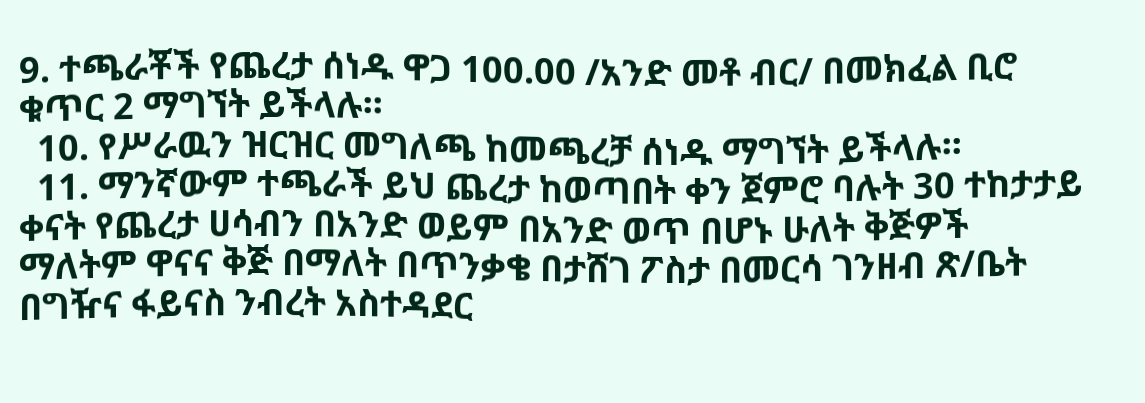9. ተጫራቾች የጨረታ ሰነዱ ዋጋ 100.00 /አንድ መቶ ብር/ በመክፈል ቢሮ ቁጥር 2 ማግኘት ይችላሉ፡፡
  10. የሥራዉን ዝርዝር መግለጫ ከመጫረቻ ሰነዱ ማግኘት ይችላሉ፡፡
  11. ማንኛውም ተጫራች ይህ ጨረታ ከወጣበት ቀን ጀምሮ ባሉት 30 ተከታታይ ቀናት የጨረታ ሀሳብን በአንድ ወይም በአንድ ወጥ በሆኑ ሁለት ቅጅዎች ማለትም ዋናና ቅጅ በማለት በጥንቃቄ በታሸገ ፖስታ በመርሳ ገንዘብ ጽ/ቤት በግዥና ፋይናስ ንብረት አስተዳደር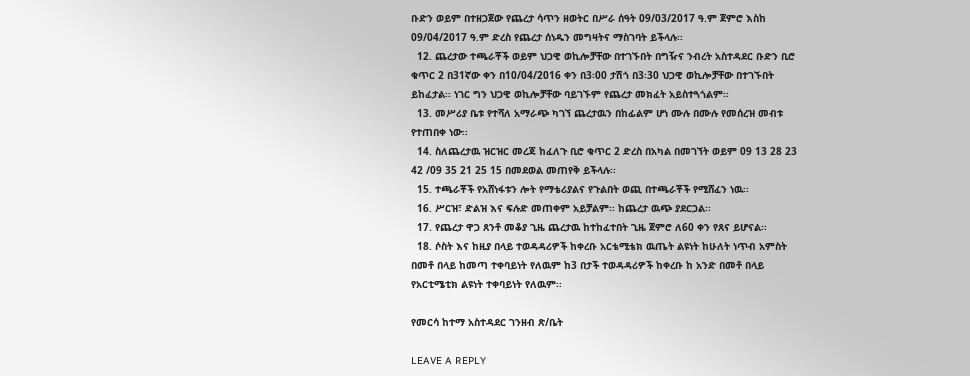ቡድን ወይም በተዘጋጀው የጨረታ ሳጥን ዘወትር በሥራ ሰዓት 09/03/2017 ዓ.ም ጀምሮ እስከ 09/04/2017 ዓ.ም ድረስ የጨረታ ሰነዱን መግዛትና ማስገባት ይችላሉ፡፡
  12. ጨረታው ተጫራቾች ወይም ህጋዊ ወኪሎቻቸው በተገኙበት በግዥና ንብረት አስተዳደር ቡድን ቢሮ ቁጥር 2 በ31ኛው ቀን በ10/04/2016 ቀን በ3፡00 ታሽጎ በ3፡30 ህጋዊ ወኪሎቻቸው በተገኙበት ይከፈታል፡፡ ነገር ግን ህጋዊ ወኪሎቻቸው ባይገኙም የጨረታ መክፈት አይስተጓጎልም፡፡
  13. መሥሪያ ቤቱ የተሻለ አማራጭ ካገኘ ጨረታዉን በከፊልም ሆነ ሙሉ በሙሉ የመሰረዝ መብቱ የተጠበቀ ነው፡፡
  14. ስለጨረታዉ ዝርዝር መረጃ ከፈለጉ ቢሮ ቁጥር 2 ድረስ በአካል በመገኘት ወይም 09 13 28 23 42 /09 35 21 25 15 በመደወል መጠየቅ ይችላሉ፡፡
  15. ተጫራቾች የአሸነፋቱን ሎት የማቴሪያልና የጉልበት ወጪ በተጫራቾች የሚሸፈን ነዉ፡፡
  16. ሥርዝ፣ ድልዝ እና ፍሉድ መጠቀም አይቻልም፡፡ ከጨረታ ዉጭ ያደርጋል፡፡
  17. የጨረታ ዋጋ ጸንቶ መቆያ ጊዜ ጨረታዉ ከተከፈተበት ጊዜ ጀምሮ ለ60 ቀን የጸና ይሆናል፡፡
  18. ሶስት እና ከዚያ በላይ ተወዳዳሪዎች ከቀረቡ አርቴሚቴክ ዉጤት ልዩነት ከሁለት ነጥብ አምስት በመቶ በላይ ከመጣ ተቀባይነት የለዉም ከ3 በታች ተወዳዳሪዎች ከቀረቡ ከ አንድ በመቶ በላይ የአርቲሜቲክ ልዩነት ተቀባይነት የለዉም፡፡

የመርሳ ከተማ አስተዳደር ገንዘብ ጽ/ቤት

LEAVE A REPLY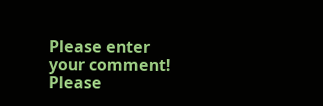Please enter your comment!
Please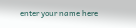enter your name here